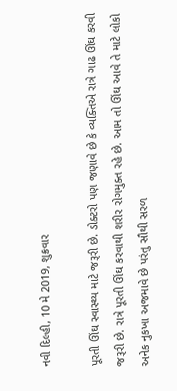નવી દિલ્હી, 10 મે 2019, શુક્રવાર

પૂરતી ઊંઘ સ્વાસ્થ્ય માટે જરૂરી છે. ડોક્ટરો પણ જણાવે છે કે વ્યક્તિએ રાત્રે ગાઢ ઊંઘ કરવી જરૂરી છે. રાત્રે પૂરતી ઊંઘ કરવાથી શરીર રોગમુક્ત રહે છે. આમ તો ઊંઘ આવે તે માટે લોકો અનેક નુકખા અજમાવે છે પરંતુ સૌથી સરળ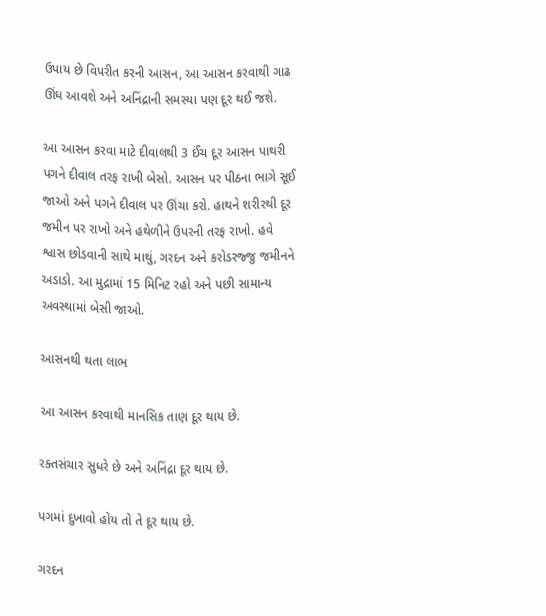ઉપાય છે વિપરીત કરની આસન, આ આસન કરવાથી ગાઢ ઊંઘ આવશે અને અનિંદ્રાની સમસ્યા પણ દૂર થઈ જશે.

આ આસન કરવા માટે દીવાલથી 3 ઈંચ દૂર આસન પાથરી પગને દીવાલ તરફ રાખી બેસો. આસન પર પીઠના ભાગે સૂઈ જાઓ અને પગને દીવાલ પર ઊંચા કરો. હાથને શરીરથી દૂર જમીન પર રાખો અને હથેળીને ઉપરની તરફ રાખો. હવે શ્વાસ છોડવાની સાથે માથું, ગરદન અને કરોડરજ્જુ જમીનને અડાડો. આ મુદ્રામાં 15 મિનિટ રહો અને પછી સામાન્ય અવસ્થામાં બેસી જાઓ.

આસનથી થતા લાભ

આ આસન કરવાથી માનસિક તાણ દૂર થાય છે.

રક્તસંચાર સુધરે છે અને અનિંદ્રા દૂર થાય છે.

પગમાં દુખાવો હોય તો તે દૂર થાય છે.

ગરદન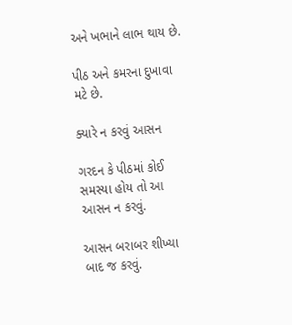અને ખભાને લાભ થાય છે.

પીઠ અને કમરના દુખાવા મટે છે.

ક્યારે ન કરવું આસન

ગરદન કે પીઠમાં કોઈ સમસ્યા હોય તો આ આસન ન કરવું.

આસન બરાબર શીખ્યા બાદ જ કરવું.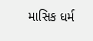માસિક ધર્મ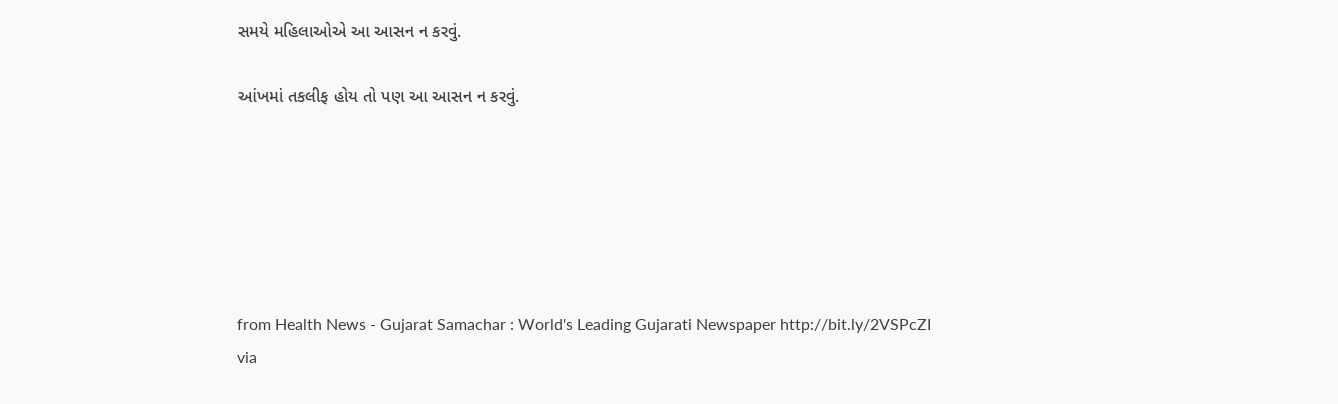સમયે મહિલાઓએ આ આસન ન કરવું.

આંખમાં તકલીફ હોય તો પણ આ આસન ન કરવું.






from Health News - Gujarat Samachar : World's Leading Gujarati Newspaper http://bit.ly/2VSPcZI
via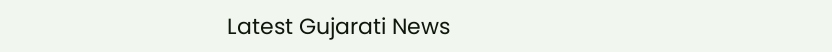Latest Gujarati News